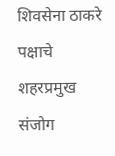शिवसेना ठाकरे पक्षाचे शहरप्रमुख संजोग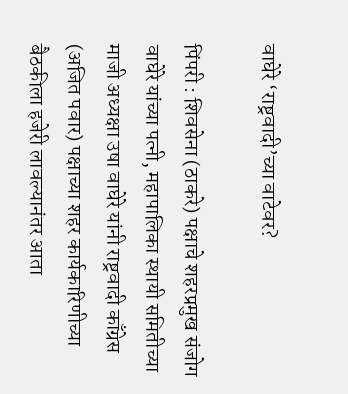वाघेरे ‘राष्ट्रवादी’च्या वाटेवर?

पिंपरी : शिवसेना (ठाकरे) पक्षाचे शहरप्रमुख संजोग वाघेरे यांच्या पत्नी, महापालिका स्थायी समितीच्या माजी अध्यक्षा उषा वाघेरे यांनी राष्ट्रवादी काँग्रेस (अजित पवार) पक्षाच्या शहर कार्यकारिणीच्या बैठकीला हजेरी लावल्यानंतर आता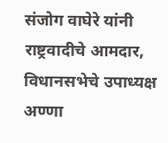संजोग वाघेरे यांनी राष्ट्रवादीचे आमदार, विधानसभेचे उपाध्यक्ष अण्णा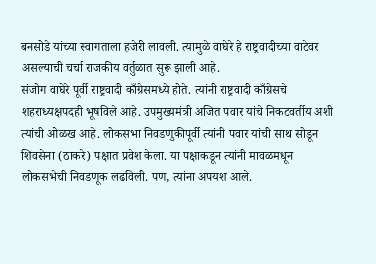बनसोडे यांच्या स्वागताला हजेरी लावली. त्यामुळे वाघेरे हे राष्ट्रवादीच्या वाटेवर असल्याची चर्चा राजकीय वर्तुळात सुरू झाली आहे.
संजोग वाघेरे पूर्वी राष्ट्रवादी काँग्रेसमध्ये होते. त्यांनी राष्ट्रवादी काँग्रेसचे शहराध्यक्षपदही भूषविले आहे. उपमुख्यमंत्री अजित पवार यांचे निकटवर्तीय अशी त्यांची ओळख आहे. लोकसभा निवडणुकीपूर्वी त्यांनी पवार यांची साथ सोडून शिवसेना (ठाकरे) पक्षात प्रवेश केला. या पक्षाकडून त्यांनी मावळमधून लोकसभेची निवडणूक लढविली. पण, त्यांना अपयश आले.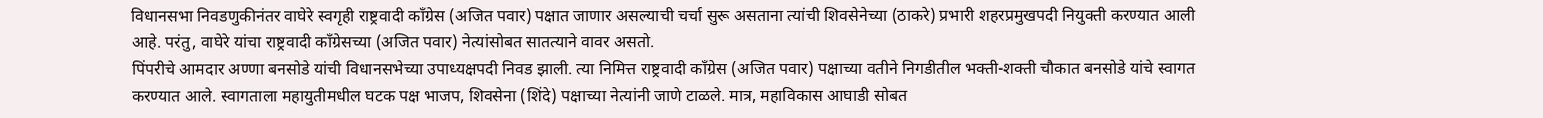विधानसभा निवडणुकीनंतर वाघेरे स्वगृही राष्ट्रवादी काँग्रेस (अजित पवार) पक्षात जाणार असल्याची चर्चा सुरू असताना त्यांची शिवसेनेच्या (ठाकरे) प्रभारी शहरप्रमुखपदी नियुक्ती करण्यात आली आहे. परंतु, वाघेरे यांचा राष्ट्रवादी काँग्रेसच्या (अजित पवार) नेत्यांसोबत सातत्याने वावर असतो.
पिंपरीचे आमदार अण्णा बनसोडे यांची विधानसभेच्या उपाध्यक्षपदी निवड झाली. त्या निमित्त राष्ट्रवादी काँग्रेस (अजित पवार) पक्षाच्या वतीने निगडीतील भक्ती-शक्ती चौकात बनसोडे यांचे स्वागत करण्यात आले. स्वागताला महायुतीमधील घटक पक्ष भाजप, शिवसेना (शिंदे) पक्षाच्या नेत्यांनी जाणे टाळले. मात्र, महाविकास आघाडी सोबत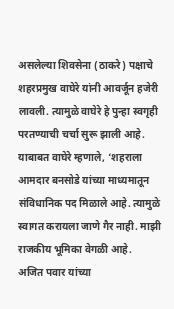असलेल्या शिवसेना (ठाकरे) पक्षाचे शहरप्रमुख वाघेरे यांनी आवर्जून हजेरी लावली. त्यामुळे वाघेरे हे पुन्हा स्वगृही परतण्याची चर्चा सुरू झाली आहे. याबाबत वाघेरे म्हणाले, ‘शहराला आमदार बनसोडे यांच्या माध्यमातून संविधानिक पद मिळाले आहे. त्यामुळे स्वागत करायला जाणे गैर नाही. माझी राजकीय भूमिका वेगळी आहे.
अजित पवार यांच्या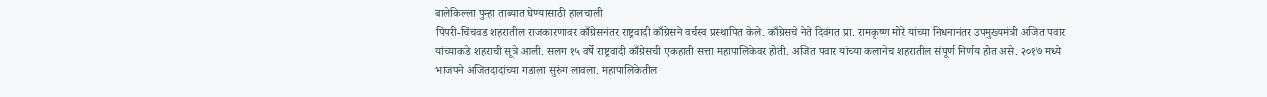बालेकिल्ला पुन्हा ताब्यात घेण्यासाठी हालचाली
पिंपरी-चिंचवड शहरातील राजकारणावर काँग्रेसनंतर राष्ट्रवादी काँग्रेसने वर्चस्व प्रस्थापित केले. काँग्रेसचे नेते दिवंगत प्रा. रामकृष्ण मोरे यांच्या निधनानंतर उपमुख्यमंत्री अजित पवार यांच्याकडे शहराची सूत्रे आली. सलग १५ वर्षे राष्ट्रवादी काँग्रेसची एकहाती सत्ता महापालिकेवर होती. अजित पवार यांच्या कलानेच शहरातील संपूर्ण निर्णय होत असे. २०१७ मध्ये भाजपने अजितदादांच्या गडाला सुरुंग लावला. महापालिकेतील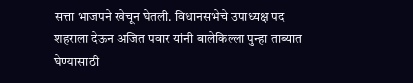सत्ता भाजपने खेचून घेतली. विधानसभेचे उपाध्यक्ष पद शहराला देऊन अजित पवार यांनी बालेकिल्ला पुन्हा ताब्यात घेण्यासाठी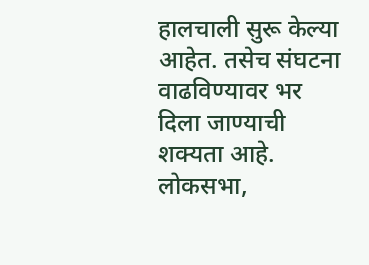हालचाली सुरू केल्या आहेत. तसेच संघटना वाढविण्यावर भर दिला जाण्याची शक्यता आहे. लोकसभा,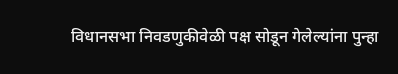विधानसभा निवडणुकीवेळी पक्ष सोडून गेलेल्यांना पुन्हा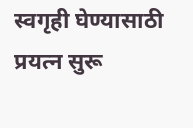स्वगृही घेण्यासाठी प्रयत्न सुरू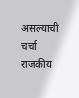असल्याची चर्चा राजकीय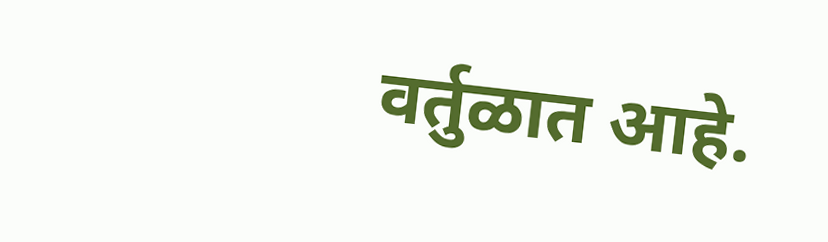वर्तुळात आहे.